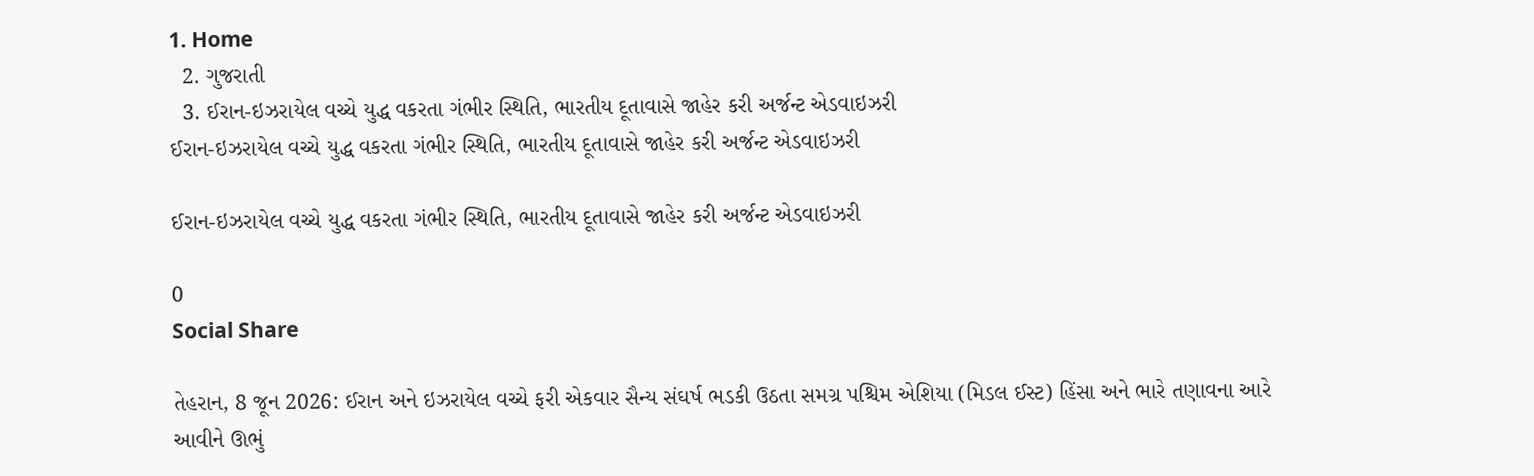1. Home
  2. ગુજરાતી
  3. ઈરાન-ઇઝરાયેલ વચ્ચે યુદ્ધ વકરતા ગંભીર સ્થિતિ, ભારતીય દૂતાવાસે જાહેર કરી અર્જન્ટ એડવાઇઝરી
ઈરાન-ઇઝરાયેલ વચ્ચે યુદ્ધ વકરતા ગંભીર સ્થિતિ, ભારતીય દૂતાવાસે જાહેર કરી અર્જન્ટ એડવાઇઝરી

ઈરાન-ઇઝરાયેલ વચ્ચે યુદ્ધ વકરતા ગંભીર સ્થિતિ, ભારતીય દૂતાવાસે જાહેર કરી અર્જન્ટ એડવાઇઝરી

0
Social Share

તેહરાન, 8 જૂન 2026: ઈરાન અને ઇઝરાયેલ વચ્ચે ફરી એકવાર સૈન્ય સંઘર્ષ ભડકી ઉઠતા સમગ્ર પશ્ચિમ એશિયા (મિડલ ઈસ્ટ) હિંસા અને ભારે તણાવના આરે આવીને ઊભું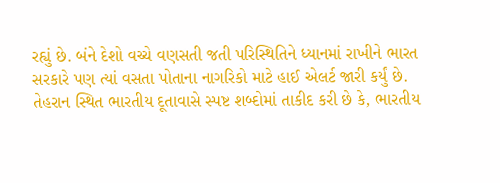રહ્યું છે. બંને દેશો વચ્ચે વણસતી જતી પરિસ્થિતિને ધ્યાનમાં રાખીને ભારત સરકારે પણ ત્યાં વસતા પોતાના નાગરિકો માટે હાઈ એલર્ટ જારી કર્યું છે. તેહરાન સ્થિત ભારતીય દૂતાવાસે સ્પષ્ટ શબ્દોમાં તાકીદ કરી છે કે, ભારતીય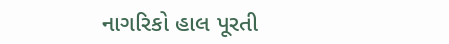નાગરિકો હાલ પૂરતી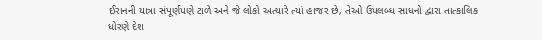ઈરાનની યાત્રા સંપૂર્ણપણે ટાળે અને જે લોકો અત્યારે ત્યાં હાજર છે, તેઓ ઉપલબ્ધ સાધનો દ્વારા તાત્કાલિક ધોરણે દેશ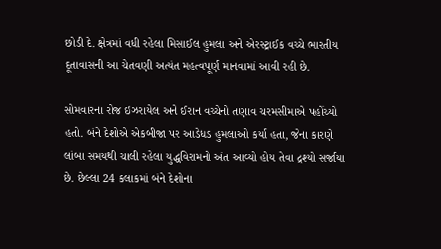છોડી દે. ક્ષેત્રમાં વધી રહેલા મિસાઈલ હુમલા અને એરસ્ટ્રાઈક વચ્ચે ભારતીય દૂતાવાસની આ ચેતવણી અત્યંત મહત્વપૂર્ણ માનવામાં આવી રહી છે.

સોમવારના રોજ ઇઝરાયેલ અને ઈરાન વચ્ચેનો તણાવ ચરમસીમાએ પહોંચ્યો હતો. બંને દેશોએ એકબીજા પર આડેધડ હુમલાઓ કર્યા હતા, જેના કારણે લાંબા સમયથી ચાલી રહેલા યુદ્ધવિરામનો અંત આવ્યો હોય તેવા દ્રશ્યો સર્જાયા છે. છેલ્લા 24 કલાકમાં બંને દેશોના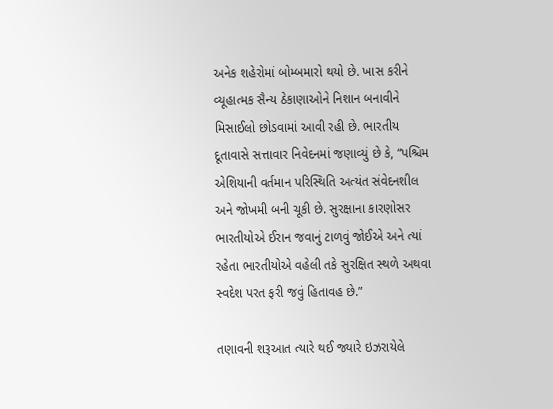અનેક શહેરોમાં બોમ્બમારો થયો છે. ખાસ કરીને વ્યૂહાત્મક સૈન્ય ઠેકાણાઓને નિશાન બનાવીને મિસાઈલો છોડવામાં આવી રહી છે. ભારતીય દૂતાવાસે સત્તાવાર નિવેદનમાં જણાવ્યું છે કે, “પશ્ચિમ એશિયાની વર્તમાન પરિસ્થિતિ અત્યંત સંવેદનશીલ અને જોખમી બની ચૂકી છે. સુરક્ષાના કારણોસર ભારતીયોએ ઈરાન જવાનું ટાળવું જોઈએ અને ત્યાં રહેતા ભારતીયોએ વહેલી તકે સુરક્ષિત સ્થળે અથવા સ્વદેશ પરત ફરી જવું હિતાવહ છે.”

તણાવની શરૂઆત ત્યારે થઈ જ્યારે ઇઝરાયેલે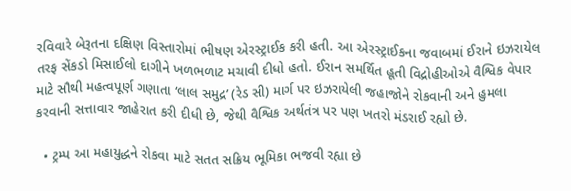રવિવારે બેરૂતના દક્ષિણ વિસ્તારોમાં ભીષણ એરસ્ટ્રાઈક કરી હતી. આ એરસ્ટ્રાઈકના જવાબમાં ઈરાને ઇઝરાયેલ તરફ સેંકડો મિસાઈલો દાગીને ખળભળાટ મચાવી દીધો હતો. ઈરાન સમર્થિત હૂતી વિદ્રોહીઓએ વૈશ્વિક વેપાર માટે સૌથી મહત્વપૂર્ણ ગણાતા ‘લાલ સમુદ્ર’ (રેડ સી) માર્ગ પર ઇઝરાયેલી જહાજોને રોકવાની અને હુમલા કરવાની સત્તાવાર જાહેરાત કરી દીધી છે, જેથી વૈશ્વિક અર્થતંત્ર પર પણ ખતરો મંડરાઈ રહ્યો છે.

  • ટ્રમ્પ આ મહાયુદ્ધને રોકવા માટે સતત સક્રિય ભૂમિકા ભજવી રહ્યા છે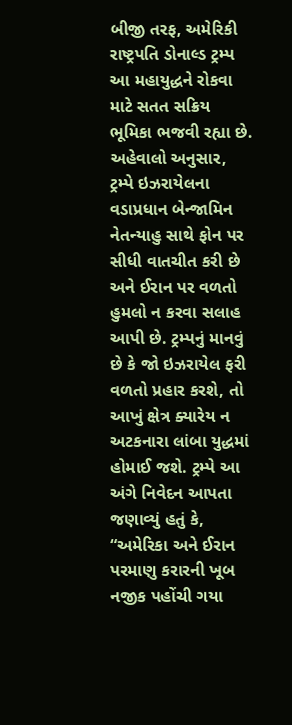બીજી તરફ, અમેરિકી રાષ્ટ્રપતિ ડોનાલ્ડ ટ્રમ્પ આ મહાયુદ્ધને રોકવા માટે સતત સક્રિય ભૂમિકા ભજવી રહ્યા છે. અહેવાલો અનુસાર, ટ્રમ્પે ઇઝરાયેલના વડાપ્રધાન બેન્જામિન નેતન્યાહુ સાથે ફોન પર સીધી વાતચીત કરી છે અને ઈરાન પર વળતો હુમલો ન કરવા સલાહ આપી છે. ટ્રમ્પનું માનવું છે કે જો ઇઝરાયેલ ફરી વળતો પ્રહાર કરશે, તો આખું ક્ષેત્ર ક્યારેય ન અટકનારા લાંબા યુદ્ધમાં હોમાઈ જશે. ટ્રમ્પે આ અંગે નિવેદન આપતા જણાવ્યું હતું કે, “અમેરિકા અને ઈરાન પરમાણુ કરારની ખૂબ નજીક પહોંચી ગયા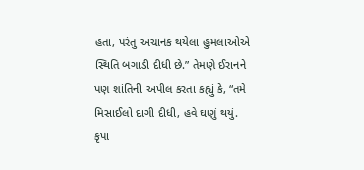હતા, પરંતુ અચાનક થયેલા હુમલાઓએ સ્થિતિ બગાડી દીધી છે.” તેમણે ઈરાનને પણ શાંતિની અપીલ કરતા કહ્યું કે, “તમે મિસાઈલો દાગી દીધી, હવે ઘણું થયું. કૃપા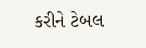કરીને ટેબલ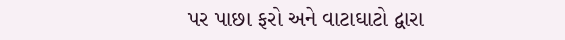પર પાછા ફરો અને વાટાઘાટો દ્વારા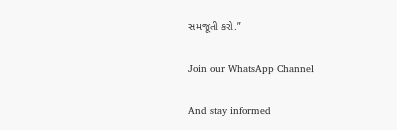સમજૂતી કરો.”

Join our WhatsApp Channel

And stay informed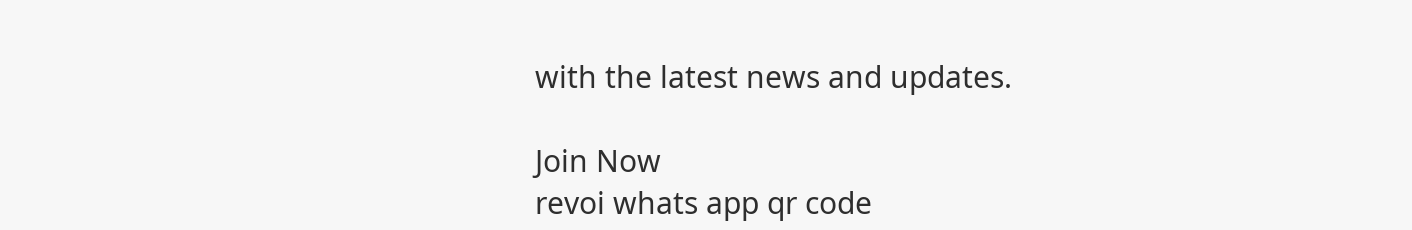with the latest news and updates.

Join Now
revoi whats app qr code